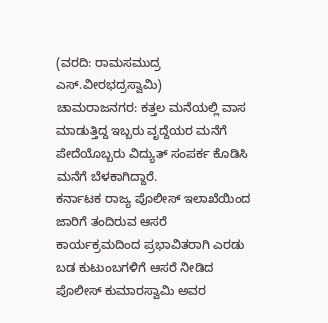(ವರದಿ: ರಾಮಸಮುದ್ರ ಎಸ್.ವೀರಭದ್ರಸ್ವಾಮಿ)
ಚಾಮರಾಜನಗರ: ಕತ್ತಲ ಮನೆಯಲ್ಲಿ ವಾಸ ಮಾಡುತ್ತಿದ್ದ ಇಬ್ಬರು ವೃದ್ದೆಯರ ಮನೆಗೆ ಪೇದೆಯೊಬ್ಬರು ವಿದ್ಯುತ್ ಸಂಪರ್ಕ ಕೊಡಿಸಿ ಮನೆಗೆ ಬೆಳಕಾಗಿದ್ದಾರೆ.
ಕರ್ನಾಟಕ ರಾಜ್ಯ ಪೊಲೀಸ್ ಇಲಾಖೆಯಿಂದ ಜಾರಿಗೆ ತಂದಿರುವ ಆಸರೆ ಕಾರ್ಯಕ್ರಮದಿಂದ ಪ್ರಭಾವಿತರಾಗಿ ಎರಡು ಬಡ ಕುಟುಂಬಗಳಿಗೆ ಆಸರೆ ನೀಡಿದ ಪೊಲೀಸ್ ಕುಮಾರಸ್ವಾಮಿ ಅವರ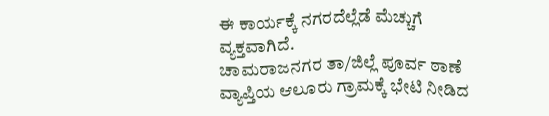ಈ ಕಾರ್ಯಕ್ಕೆ ನಗರದೆಲ್ಲೆಡೆ ಮೆಚ್ಚುಗೆ ವ್ಯಕ್ತವಾಗಿದೆ.
ಚಾಮರಾಜನಗರ ತಾ/ಜಿಲ್ಲೆ ಪೂರ್ವ ಠಾಣೆ ವ್ಯಾಪ್ತಿಯ ಆಲೂರು ಗ್ರಾಮಕ್ಕೆ ಭೇಟಿ ನೀಡಿದ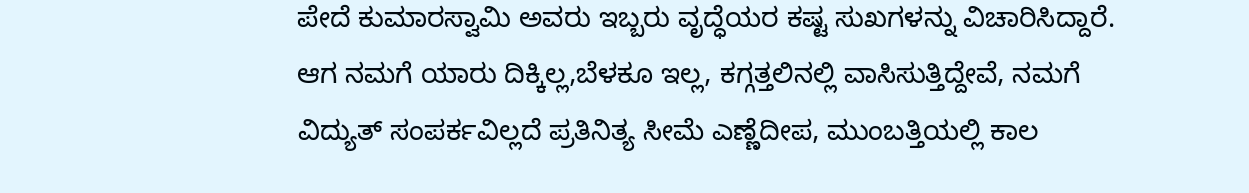ಪೇದೆ ಕುಮಾರಸ್ವಾಮಿ ಅವರು ಇಬ್ಬರು ವೃದ್ಧೆಯರ ಕಷ್ಟ ಸುಖಗಳನ್ನು ವಿಚಾರಿಸಿದ್ದಾರೆ.
ಆಗ ನಮಗೆ ಯಾರು ದಿಕ್ಕಿಲ್ಲ,ಬೆಳಕೂ ಇಲ್ಲ, ಕಗ್ಗತ್ತಲಿನಲ್ಲಿ ವಾಸಿಸುತ್ತಿದ್ದೇವೆ, ನಮಗೆ ವಿದ್ಯುತ್ ಸಂಪರ್ಕವಿಲ್ಲದೆ ಪ್ರತಿನಿತ್ಯ ಸೀಮೆ ಎಣ್ಣೆದೀಪ, ಮುಂಬತ್ತಿಯಲ್ಲಿ ಕಾಲ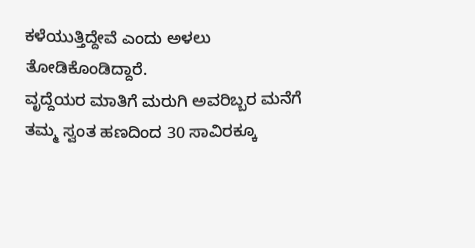ಕಳೆಯುತ್ತಿದ್ದೇವೆ ಎಂದು ಅಳಲು ತೋಡಿಕೊಂಡಿದ್ದಾರೆ.
ವೃದ್ದೆಯರ ಮಾತಿಗೆ ಮರುಗಿ ಅವರಿಬ್ಬರ ಮನೆಗೆ ತಮ್ಮ ಸ್ವಂತ ಹಣದಿಂದ 30 ಸಾವಿರಕ್ಕೂ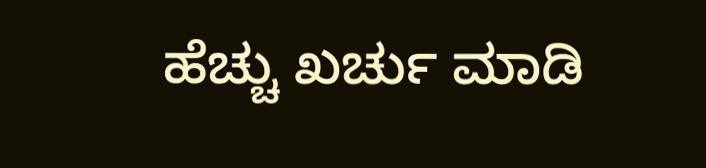ಹೆಚ್ಚು ಖರ್ಚು ಮಾಡಿ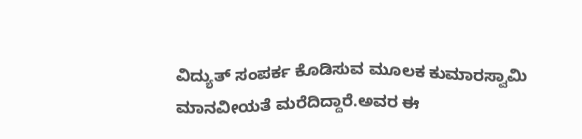ವಿದ್ಯುತ್ ಸಂಪರ್ಕ ಕೊಡಿಸುವ ಮೂಲಕ ಕುಮಾರಸ್ವಾಮಿ ಮಾನವೀಯತೆ ಮರೆದಿದ್ದಾರೆ.ಅವರ ಈ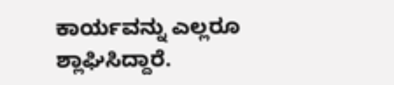ಕಾರ್ಯವನ್ನು ಎಲ್ಲರೂ ಶ್ಲಾಘಿಸಿದ್ದಾರೆ.